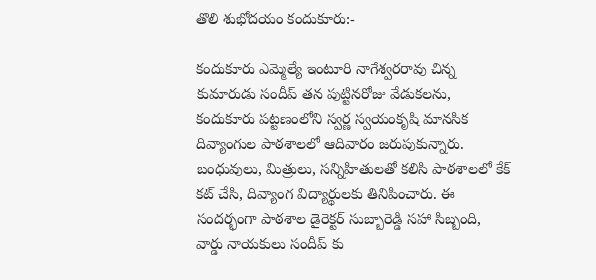తొలి శుభోదయం కందుకూరు:-

కందుకూరు ఎమ్మెల్యే ఇంటూరి నాగేశ్వరరావు చిన్న కుమారుడు సందీప్ తన పుట్టినరోజు వేడుకలను, కందుకూరు పట్టణంలోని స్వర్ణ స్వయంకృషి మానసిక దివ్యాంగుల పాఠశాలలో ఆదివారం జరుపుకున్నారు. బంధువులు, మిత్రులు, సన్నిహితులతో కలిసి పాఠశాలలో కేక్ కట్ చేసి, దివ్యాంగ విద్యార్థులకు తినిపించారు. ఈ సందర్భంగా పాఠశాల డైరెక్టర్ సుబ్బారెడ్డి సహా సిబ్బంది, వార్డు నాయకులు సందీప్ కు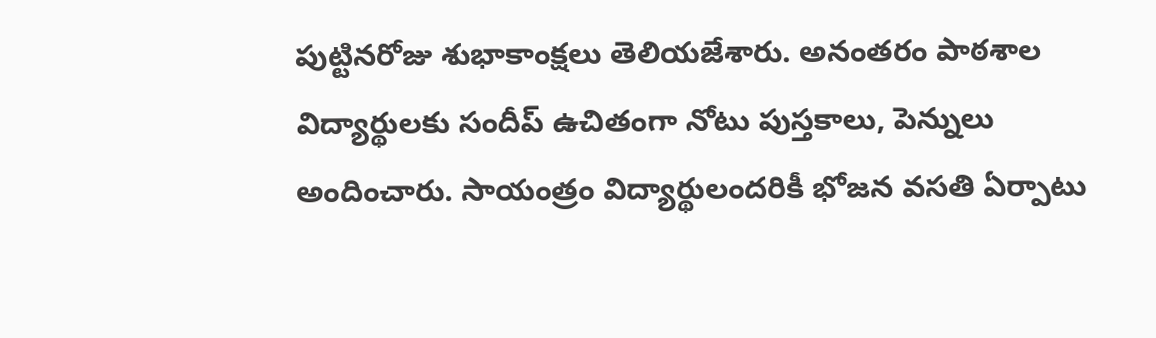పుట్టినరోజు శుభాకాంక్షలు తెలియజేశారు. అనంతరం పాఠశాల విద్యార్థులకు సందీప్ ఉచితంగా నోటు పుస్తకాలు, పెన్నులు అందించారు. సాయంత్రం విద్యార్థులందరికీ భోజన వసతి ఏర్పాటు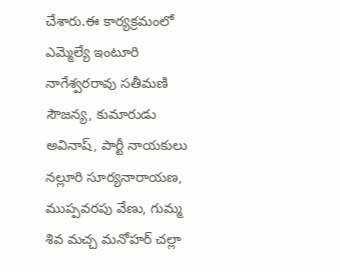చేశారు.ఈ కార్యక్రమంలో ఎమ్మెల్యే ఇంటూరి నాగేశ్వరరావు సతీమణి సౌజన్య, కుమారుడు అవినాష్, పార్టీ నాయకులు నల్లూరి సూర్యనారాయణ, ముప్పవరపు వేణు, గుమ్మ శివ మచ్చ మనోహర్ చల్లా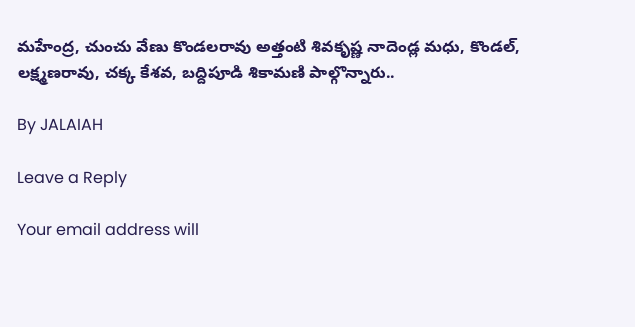మహేంద్ర, చుంచు వేణు కొండలరావు అత్తంటి శివకృష్ణ నాదెండ్ల మధు, కొండల్, లక్ష్మణరావు, చక్క కేశవ, బద్దిపూడి శికామణి పాల్గొన్నారు..

By JALAIAH

Leave a Reply

Your email address will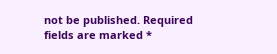not be published. Required fields are marked *